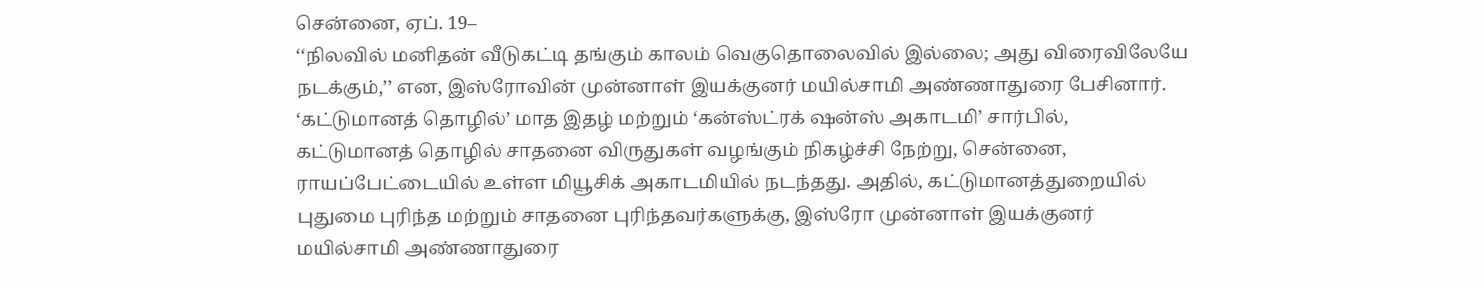சென்னை, ஏப். 19–
‘‘நிலவில் மனிதன் வீடுகட்டி தங்கும் காலம் வெகுதொலைவில் இல்லை; அது விரைவிலேயே நடக்கும்,’’ என, இஸ்ரோவின் முன்னாள் இயக்குனர் மயில்சாமி அண்ணாதுரை பேசினார்.
‘கட்டுமானத் தொழில்’ மாத இதழ் மற்றும் ‘கன்ஸ்ட்ரக் ஷன்ஸ் அகாடமி’ சார்பில், கட்டுமானத் தொழில் சாதனை விருதுகள் வழங்கும் நிகழ்ச்சி நேற்று, சென்னை, ராயப்பேட்டையில் உள்ள மியூசிக் அகாடமியில் நடந்தது. அதில், கட்டுமானத்துறையில் புதுமை புரிந்த மற்றும் சாதனை புரிந்தவர்களுக்கு, இஸ்ரோ முன்னாள் இயக்குனர் மயில்சாமி அண்ணாதுரை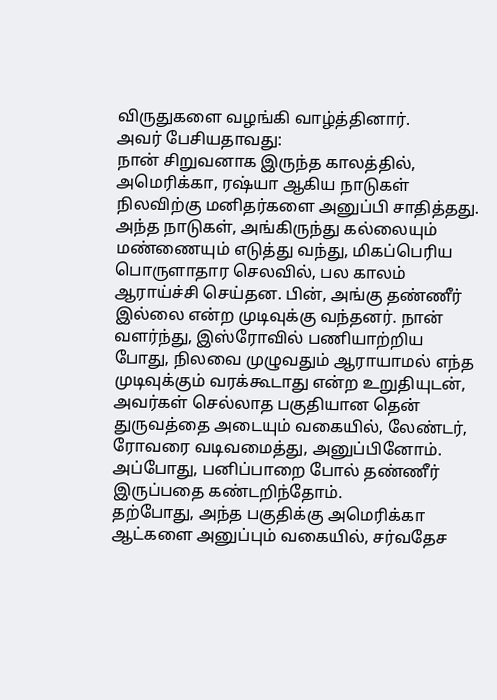விருதுகளை வழங்கி வாழ்த்தினார்.
அவர் பேசியதாவது:
நான் சிறுவனாக இருந்த காலத்தில், அமெரிக்கா, ரஷ்யா ஆகிய நாடுகள் நிலவிற்கு மனிதர்களை அனுப்பி சாதித்தது. அந்த நாடுகள், அங்கிருந்து கல்லையும் மண்ணையும் எடுத்து வந்து, மிகப்பெரிய பொருளாதார செலவில், பல காலம் ஆராய்ச்சி செய்தன. பின், அங்கு தண்ணீர் இல்லை என்ற முடிவுக்கு வந்தனர். நான் வளர்ந்து, இஸ்ரோவில் பணியாற்றிய போது, நிலவை முழுவதும் ஆராயாமல் எந்த முடிவுக்கும் வரக்கூடாது என்ற உறுதியுடன், அவர்கள் செல்லாத பகுதியான தென் துருவத்தை அடையும் வகையில், லேண்டர், ரோவரை வடிவமைத்து, அனுப்பினோம். அப்போது, பனிப்பாறை போல் தண்ணீர் இருப்பதை கண்டறிந்தோம்.
தற்போது, அந்த பகுதிக்கு அமெரிக்கா ஆட்களை அனுப்பும் வகையில், சர்வதேச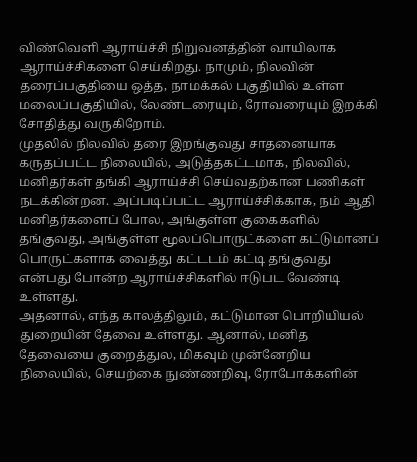விண்வெளி ஆராய்ச்சி நிறுவனத்தின் வாயிலாக ஆராய்ச்சிகளை செய்கிறது. நாமும், நிலவின் தரைப்பகுதியை ஒத்த, நாமக்கல் பகுதியில் உள்ள மலைப்பகுதியில், லேண்டரையும், ரோவரையும் இறக்கி சோதித்து வருகிறோம்.
முதலில் நிலவில் தரை இறங்குவது சாதனையாக கருதப்பட்ட நிலையில், அடுத்தகட்டமாக, நிலவில், மனிதர்கள் தங்கி ஆராய்ச்சி செய்வதற்கான பணிகள் நடக்கின்றன. அப்படிப்பட்ட ஆராய்ச்சிக்காக, நம் ஆதி மனிதர்களைப் போல, அங்குள்ள குகைகளில் தங்குவது, அங்குள்ள மூலப்பொருட்களை கட்டுமானப் பொருட்களாக வைத்து கட்டடம் கட்டி தங்குவது என்பது போன்ற ஆராய்ச்சிகளில் ஈடுபட வேண்டி உள்ளது.
அதனால், எந்த காலத்திலும், கட்டுமான பொறியியல் துறையின் தேவை உள்ளது. ஆனால், மனித தேவையை குறைத்துல, மிகவும் முன்னேறிய நிலையில், செயற்கை நுண்ணறிவு, ரோபோக்களின்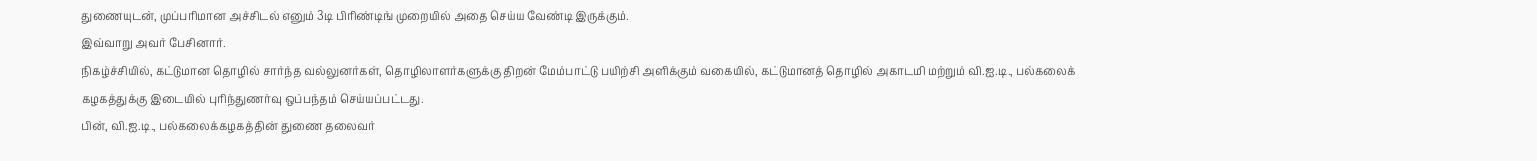துணையுடன், முப்பரிமான அச்சிடல் எனும் 3டி பிரிண்டிங் முறையில் அதை செய்ய வேண்டி இருக்கும்.
இவ்வாறு அவர் பேசினார்.
நிகழ்ச்சியில், கட்டுமான தொழில் சார்ந்த வல்லுனர்கள், தொழிலாளர்களுக்கு திறன் மேம்பாட்டு பயிற்சி அளிக்கும் வகையில், கட்டுமானத் தொழில் அகாடமி மற்றும் வி.ஐ.டி., பல்கலைக் கழகத்துக்கு இடையில் புரிந்துணர்வு ஒப்பந்தம் செய்யப்பட்டது.
பின், வி.ஐ.டி., பல்கலைக்கழகத்தின் துணை தலைவர்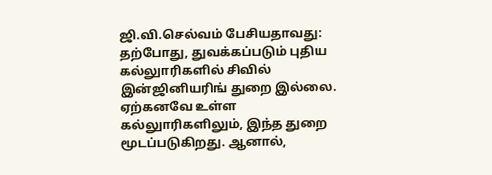ஜி.வி.செல்வம் பேசியதாவது:
தற்போது, துவக்கப்படும் புதிய கல்லுாரிகளில் சிவில் இன்ஜினியரிங் துறை இல்லை. ஏற்கனவே உள்ள கல்லுாரிகளிலும், இந்த துறை மூடப்படுகிறது. ஆனால்,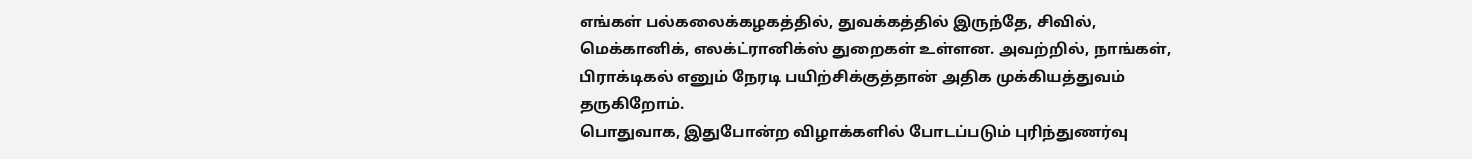எங்கள் பல்கலைக்கழகத்தில், துவக்கத்தில் இருந்தே, சிவில், மெக்கானிக், எலக்ட்ரானிக்ஸ் துறைகள் உள்ளன. அவற்றில், நாங்கள், பிராக்டிகல் எனும் நேரடி பயிற்சிக்குத்தான் அதிக முக்கியத்துவம் தருகிறோம்.
பொதுவாக, இதுபோன்ற விழாக்களில் போடப்படும் புரிந்துணர்வு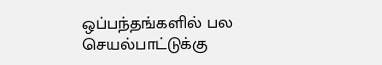ஒப்பந்தங்களில் பல செயல்பாட்டுக்கு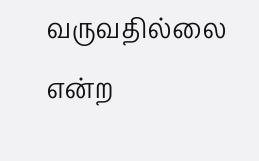வருவதில்லை என்ற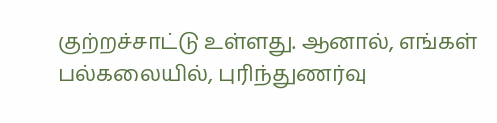குற்றச்சாட்டு உள்ளது. ஆனால், எங்கள் பல்கலையில், புரிந்துணர்வு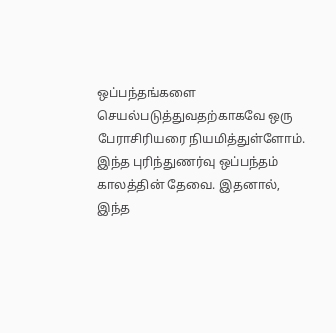ஒப்பந்தங்களை செயல்படுத்துவதற்காகவே ஒரு பேராசிரியரை நியமித்துள்ளோம். இந்த புரிந்துணர்வு ஒப்பந்தம் காலத்தின் தேவை. இதனால், இந்த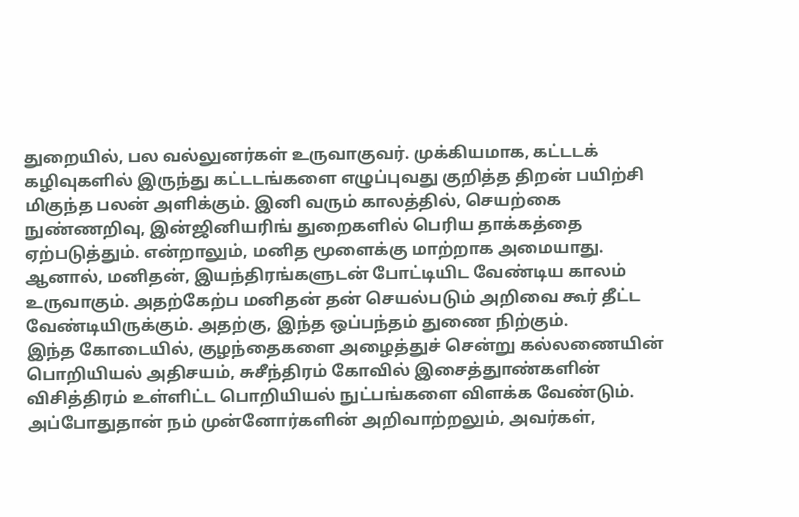துறையில், பல வல்லுனர்கள் உருவாகுவர். முக்கியமாக, கட்டடக் கழிவுகளில் இருந்து கட்டடங்களை எழுப்புவது குறித்த திறன் பயிற்சி மிகுந்த பலன் அளிக்கும். இனி வரும் காலத்தில், செயற்கை நுண்ணறிவு, இன்ஜினியரிங் துறைகளில் பெரிய தாக்கத்தை ஏற்படுத்தும். என்றாலும், மனித மூளைக்கு மாற்றாக அமையாது. ஆனால், மனிதன், இயந்திரங்களுடன் போட்டியிட வேண்டிய காலம் உருவாகும். அதற்கேற்ப மனிதன் தன் செயல்படும் அறிவை கூர் தீட்ட வேண்டியிருக்கும். அதற்கு, இந்த ஒப்பந்தம் துணை நிற்கும்.
இந்த கோடையில், குழந்தைகளை அழைத்துச் சென்று கல்லணையின் பொறியியல் அதிசயம், சுசீந்திரம் கோவில் இசைத்துாண்களின் விசித்திரம் உள்ளிட்ட பொறியியல் நுட்பங்களை விளக்க வேண்டும். அப்போதுதான் நம் முன்னோர்களின் அறிவாற்றலும், அவர்கள்,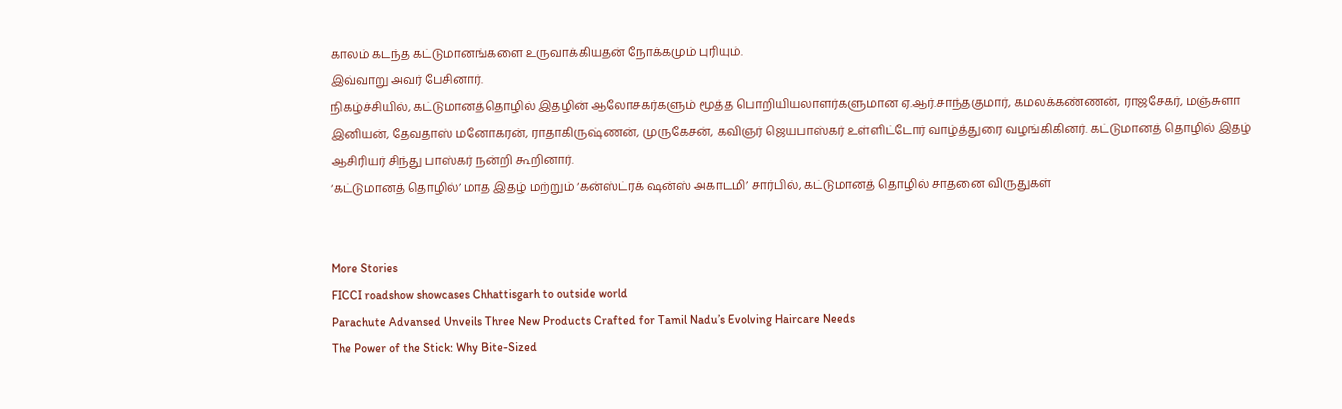காலம் கடந்த கட்டுமானங்களை உருவாக்கியதன் நோக்கமும் புரியும்.
இவ்வாறு அவர் பேசினார்.
நிகழ்ச்சியில், கட்டுமானத்தொழில் இதழின் ஆலோசகர்களும் மூத்த பொறியியலாளர்களுமான ஏ.ஆர்.சாந்தகுமார், கமலக்கண்ணன், ராஜசேகர், மஞ்சுளா இனியன், தேவதாஸ் மனோகரன், ராதாகிருஷ்ணன், முருகேசன், கவிஞர் ஜெயபாஸ்கர் உள்ளிட்டோர் வாழ்த்துரை வழங்கிகினர். கட்டுமானத் தொழில் இதழ் ஆசிரியர் சிந்து பாஸ்கர் நன்றி கூறினார்.
‘கட்டுமானத் தொழில்’ மாத இதழ் மற்றும் ‘கன்ஸ்ட்ரக் ஷன்ஸ் அகாடமி’ சார்பில், கட்டுமானத் தொழில் சாதனை விருதுகள்


More Stories
FICCI roadshow showcases Chhattisgarh to outside world
Parachute Advansed Unveils Three New Products Crafted for Tamil Nadu’s Evolving Haircare Needs
The Power of the Stick: Why Bite-Sized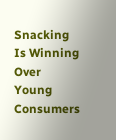Snacking Is Winning Over Young Consumers